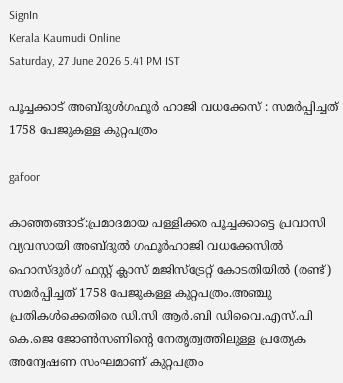SignIn
Kerala Kaumudi Online
Saturday, 27 June 2026 5.41 PM IST

പൂച്ചക്കാട് അബ്ദുൾഗഫൂർ ഹാജി വധക്കേസ് : സമർപ്പിച്ചത് 1758 പേജുകള്ള കുറ്റപത്രം

gafoor

കാഞ്ഞങ്ങാട്:പ്രമാദമായ പള്ളിക്കര പൂച്ചക്കാട്ടെ പ്രവാസി വ്യവസായി അബ്ദുൽ ഗഫൂർഹാജി വധക്കേസിൽ ഹൊസ്ദുർഗ് ഫസ്റ്റ് ക്ലാസ് മജിസ്‌ട്രേറ്റ് കോടതിയിൽ (രണ്ട്) സമർപ്പിച്ചത് 1758 പേജുകള്ള കുറ്റപത്രം.അഞ്ചു പ്രതികൾക്കെതിരെ ഡി.സി ആർ.ബി ഡിവൈ.എസ്.പി കെ.ജെ ജോൺസണിന്റെ നേതൃത്വത്തിലുള്ള പ്രത്യേക അന്വേഷണ സംഘമാണ് കുറ്റപത്രം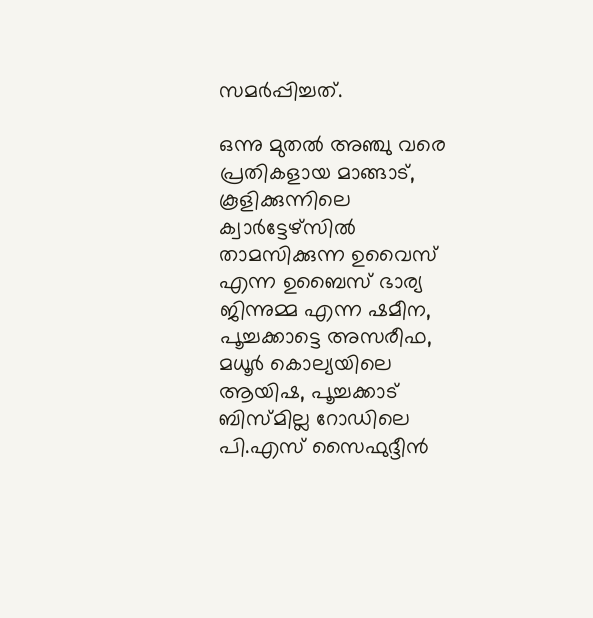സമർപ്പിച്ചത്.

ഒന്നു മുതൽ അഞ്ചു വരെ പ്രതികളായ മാങ്ങാട്, കൂളിക്കുന്നിലെ ക്വാർട്ടേഴ്സിൽ താമസിക്കുന്ന ഉവൈസ് എന്ന ഉബൈസ് ഭാര്യ ജിന്നുമ്മ എന്ന ഷമീന, പൂച്ചക്കാട്ടെ അസരീഫ, മധൂർ കൊല്യയിലെ ആയിഷ, പൂച്ചക്കാട് ബിസ്മില്ല റോഡിലെ പി.എസ് സൈഫുദ്ദീൻ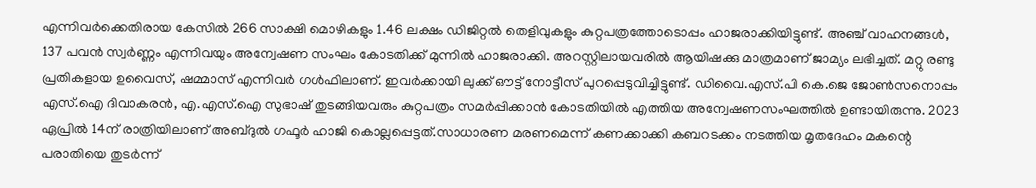എന്നിവർക്കെതിരായ കേസിൽ 266 സാക്ഷി മൊഴികളും 1.46 ലക്ഷം ഡിജിറ്റൽ തെളിവുകളും കുറ്റപത്രത്തോടൊപ്പം ഹാജരാക്കിയിട്ടുണ്ട്. അഞ്ച് വാഹനങ്ങൾ, 137 പവൻ സ്വർണ്ണം എന്നിവയും അന്വേഷണ സംഘം കോടതിക്ക് മുന്നിൽ ഹാജരാക്കി. അറസ്റ്റിലായവരിൽ ആയിഷക്കു മാത്രമാണ് ജാമ്യം ലഭിച്ചത്. മറ്റു രണ്ടു പ്രതികളായ ഉവൈസ്, ഷമ്മാസ് എന്നിവർ ഗൾഫിലാണ്. ഇവർക്കായി ലുക്ക് ഔട്ട് നോട്ടീസ് പുറപ്പെടുവിച്ചിട്ടുണ്ട്. ഡിവൈ.എസ്.പി കെ.ജെ ജോൺസനൊപ്പം എസ്.ഐ ദിവാകരൻ, എ.എസ്.ഐ സുഭാഷ് തുടങ്ങിയവരും കുറ്റപത്രം സമർപ്പിക്കാൻ കോടതിയിൽ എത്തിയ അന്വേഷണസംഘത്തിൽ ഉണ്ടായിരുന്നു. 2023 ഏപ്രിൽ 14ന് രാത്രിയിലാണ് അബ്ദുൽ ഗഫൂർ ഹാജി കൊല്ലപ്പെട്ടത്.സാധാരണ മരണമെന്ന് കണക്കാക്കി കബറടക്കം നടത്തിയ മൃതദേഹം മകന്റെ പരാതിയെ തുടർന്ന്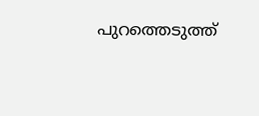പുറത്തെടുത്ത്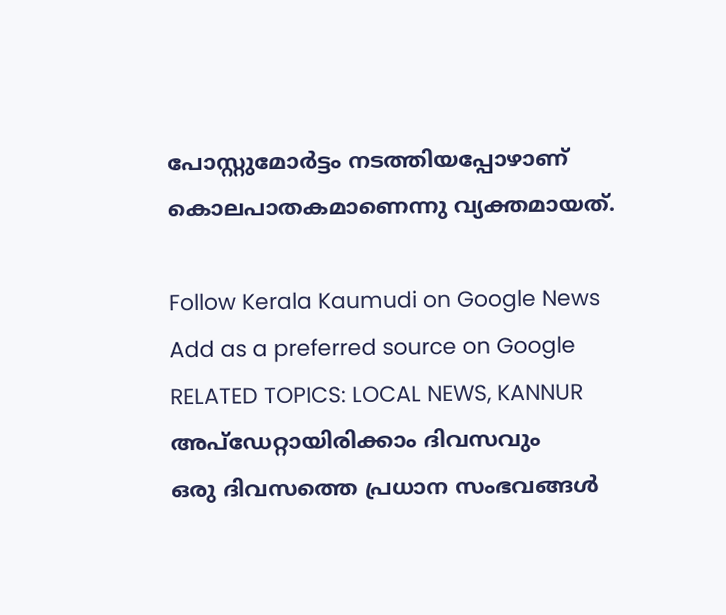പോസ്റ്റുമോർട്ടം നടത്തിയപ്പോഴാണ് കൊലപാതകമാണെന്നു വ്യക്തമായത്.

Follow Kerala Kaumudi on Google News Add as a preferred source on Google
RELATED TOPICS: LOCAL NEWS, KANNUR
അപ്ഡേറ്റായിരിക്കാം ദിവസവും
ഒരു ദിവസത്തെ പ്രധാന സംഭവങ്ങൾ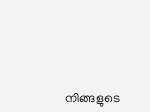നിങ്ങളുടെ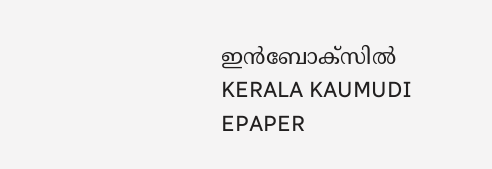ഇൻബോക്സിൽ
KERALA KAUMUDI EPAPER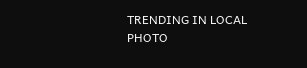TRENDING IN LOCAL
PHOTO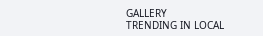GALLERY
TRENDING IN LOCAL